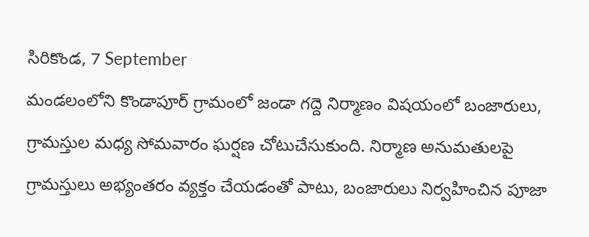సిరికొండ, 7 September
మండలంలోని కొండాపూర్ గ్రామంలో జండా గద్దె నిర్మాణం విషయంలో బంజారులు, గ్రామస్తుల మధ్య సోమవారం ఘర్షణ చోటుచేసుకుంది. నిర్మాణ అనుమతులపై గ్రామస్తులు అభ్యంతరం వ్యక్తం చేయడంతో పాటు, బంజారులు నిర్వహించిన పూజా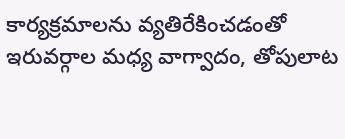కార్యక్రమాలను వ్యతిరేకించడంతో ఇరువర్గాల మధ్య వాగ్వాదం, తోపులాట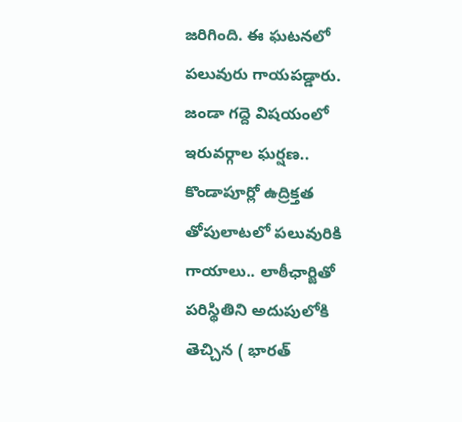జరిగింది. ఈ ఘటనలో పలువురు గాయపడ్డారు.
జండా గద్దె విషయంలో ఇరువర్గాల ఘర్షణ.. కొండాపూర్లో ఉద్రిక్తత తోపులాటలో పలువురికి గాయాలు.. లాఠీఛార్జితో పరిస్థితిని అదుపులోకి తెచ్చిన ( భారత్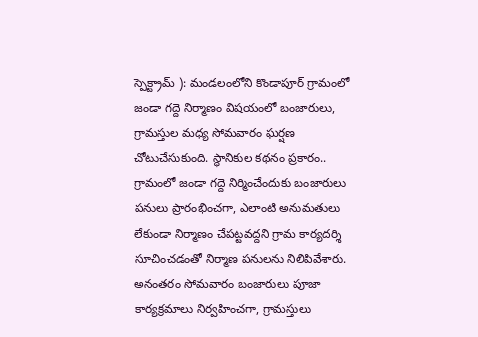స్పెక్ట్రామ్ ): మండలంలోని కొండాపూర్ గ్రామంలో జండా గద్దె నిర్మాణం విషయంలో బంజారులు, గ్రామస్తుల మధ్య సోమవారం ఘర్షణ చోటుచేసుకుంది. స్థానికుల కథనం ప్రకారం.. గ్రామంలో జండా గద్దె నిర్మించేందుకు బంజారులు పనులు ప్రారంభించగా, ఎలాంటి అనుమతులు లేకుండా నిర్మాణం చేపట్టవద్దని గ్రామ కార్యదర్శి సూచించడంతో నిర్మాణ పనులను నిలిపివేశారు. అనంతరం సోమవారం బంజారులు పూజా కార్యక్రమాలు నిర్వహించగా, గ్రామస్తులు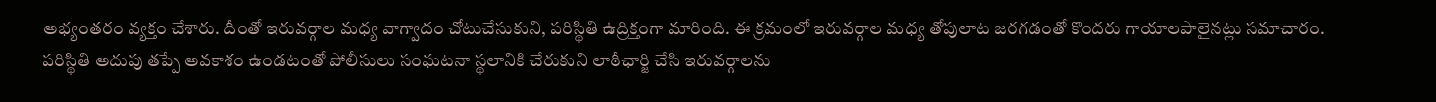అభ్యంతరం వ్యక్తం చేశారు. దీంతో ఇరువర్గాల మధ్య వాగ్వాదం చోటుచేసుకుని, పరిస్థితి ఉద్రిక్తంగా మారింది. ఈ క్రమంలో ఇరువర్గాల మధ్య తోపులాట జరగడంతో కొందరు గాయాలపాలైనట్లు సమాచారం. పరిస్థితి అదుపు తప్పే అవకాశం ఉండటంతో పోలీసులు సంఘటనా స్థలానికి చేరుకుని లాఠీఛార్జి చేసి ఇరువర్గాలను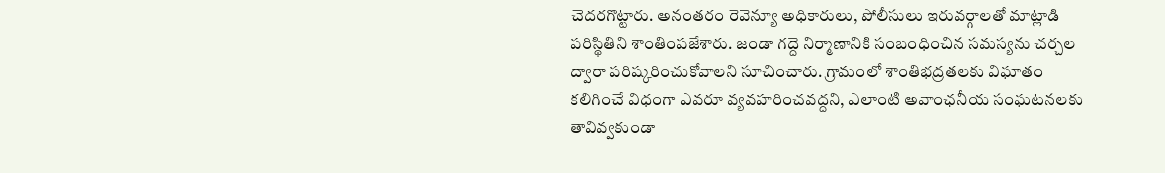చెదరగొట్టారు. అనంతరం రెవెన్యూ అధికారులు, పోలీసులు ఇరువర్గాలతో మాట్లాడి పరిస్థితిని శాంతింపజేశారు. జండా గద్దె నిర్మాణానికి సంబంధించిన సమస్యను చర్చల ద్వారా పరిష్కరించుకోవాలని సూచించారు. గ్రామంలో శాంతిభద్రతలకు విఘాతం కలిగించే విధంగా ఎవరూ వ్యవహరించవద్దని, ఎలాంటి అవాంఛనీయ సంఘటనలకు తావివ్వకుండా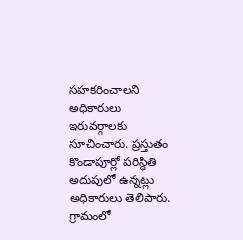సహకరించాలని అధికారులు ఇరువర్గాలకు సూచించారు. ప్రస్తుతం కొండాపూర్లో పరిస్థితి అదుపులో ఉన్నట్లు అధికారులు తెలిపారు. గ్రామంలో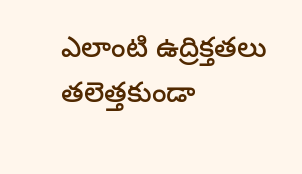ఎలాంటి ఉద్రిక్తతలు తలెత్తకుండా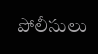పోలీసులు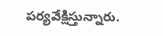పర్యవేక్షిస్తున్నారు.